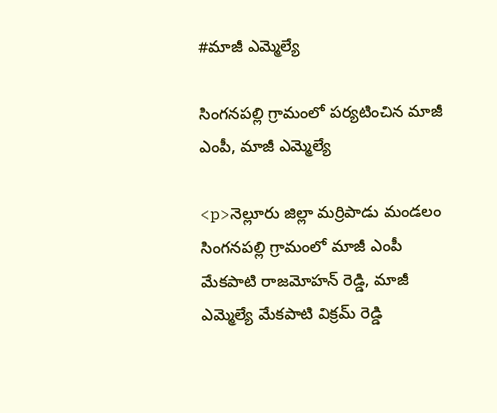#మాజీ ఎమ్మెల్యే

సింగనపల్లి గ్రామంలో పర్యటించిన మాజీ ఎంపీ, మాజీ ఎమ్మెల్యే

<p>నెల్లూరు జిల్లా మర్రిపాడు మండలం సింగనపల్లి గ్రామంలో మాజీ ఎంపీ మేకపాటి రాజమోహన్ రెడ్డి, మాజీ ఎమ్మెల్యే మేకపాటి విక్రమ్ రెడ్డి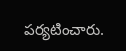పర్యటించారు.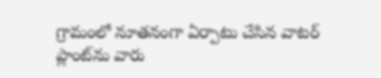గ్రామంలో నూతనంగా ఏర్పాటు చేసిన వాటర్ ప్లాంట్‌ను వారు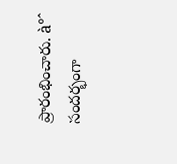ప్రారంభించారు. à°ˆ సందర్భంగా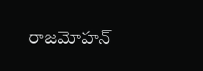రాజమోహన్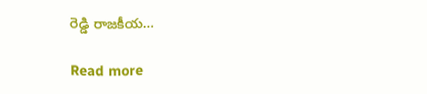రెడ్డి రాజకీయ…

Read more